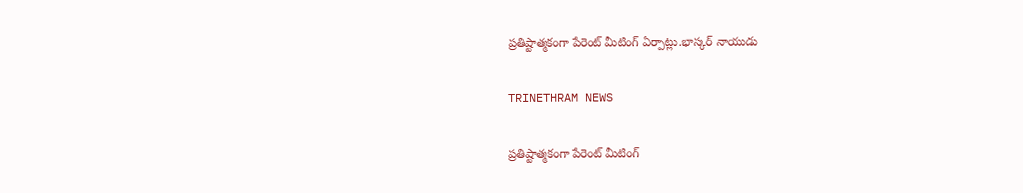ప్రతిష్టాత్మకంగా పేరెంట్ మీటింగ్ ఏర్పాట్లు.భాస్కర్ నాయుడు

TRINETHRAM NEWS

ప్రతిష్టాత్మకంగా పేరెంట్ మీటింగ్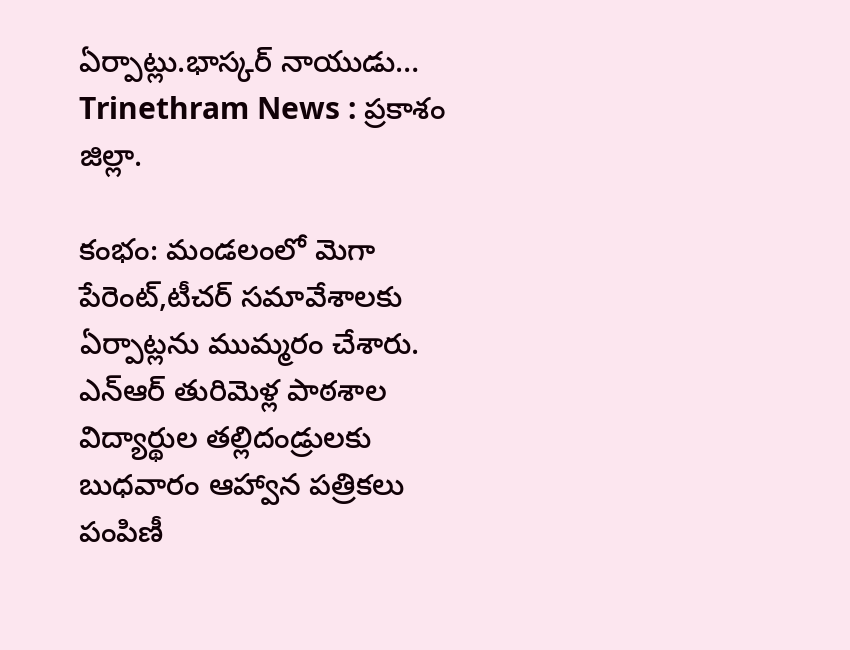ఏర్పాట్లు.భాస్కర్ నాయుడు…
Trinethram News : ప్రకాశం జిల్లా.

కంభం: మండలంలో మెగా పేరెంట్,టీచర్ సమావేశాలకు ఏర్పాట్లను ముమ్మరం చేశారు. ఎన్ఆర్ తురిమెళ్ల పాఠశాల విద్యార్థుల తల్లిదండ్రులకు బుధవారం ఆహ్వాన పత్రికలు పంపిణీ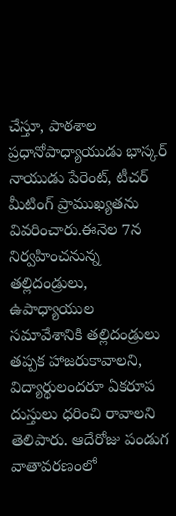చేస్తూ, పాఠశాల ప్రధానోపాధ్యాయుడు భాస్కర్ నాయుడు పేరెంట్, టీచర్ మీటింగ్ ప్రాముఖ్యతను వివరించారు.ఈనెల 7న నిర్వహించనున్న తల్లిదండ్రులు, ఉపాధ్యాయుల సమావేశానికి తల్లిదండ్రులు తప్పక హాజరుకావాలని, విద్యార్థులందరూ ఏకరూప దుస్తులు ధరించి రావాలని తెలిపారు. ఆదేరోజు పండుగ వాతావరణంలో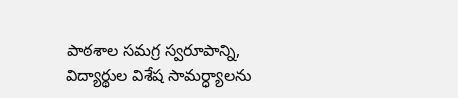పాఠశాల సమగ్ర స్వరూపాన్ని, విద్యార్థుల విశేష సామర్ధ్యాలను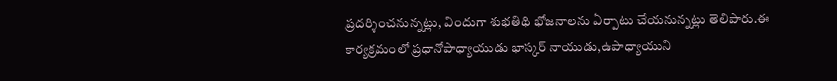ప్రదర్శించనున్నట్లు, విందుగా శుభతిథి భోజనాలను ఏర్పాటు చేయనున్నట్లు తెలిపారు.ఈ కార్యక్రమంలో ప్రధానోపాధ్యాయుడు భాస్కర్ నాయుడు,ఉపాధ్యాయుని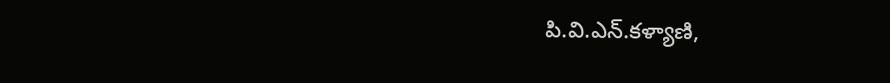పి.వి.ఎన్.కళ్యాణి,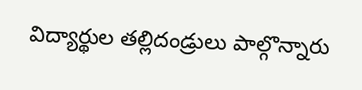విద్యార్థుల తల్లిదండ్రులు పాల్గొన్నారు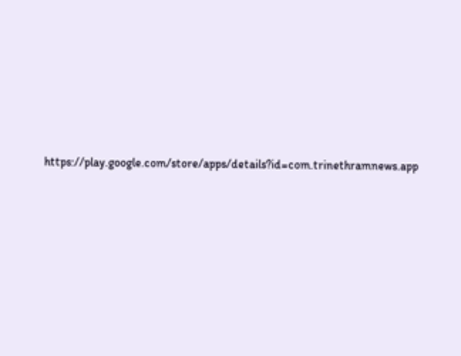https://play.google.com/store/apps/details?id=com.trinethramnews.app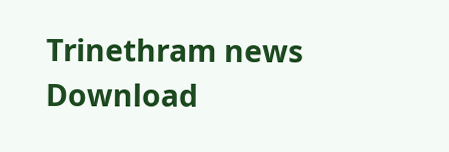Trinethram news
Download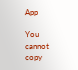App

You cannot copy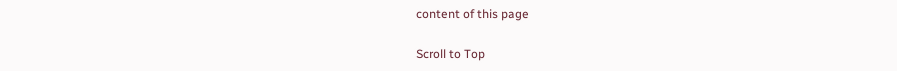content of this page

Scroll to Top